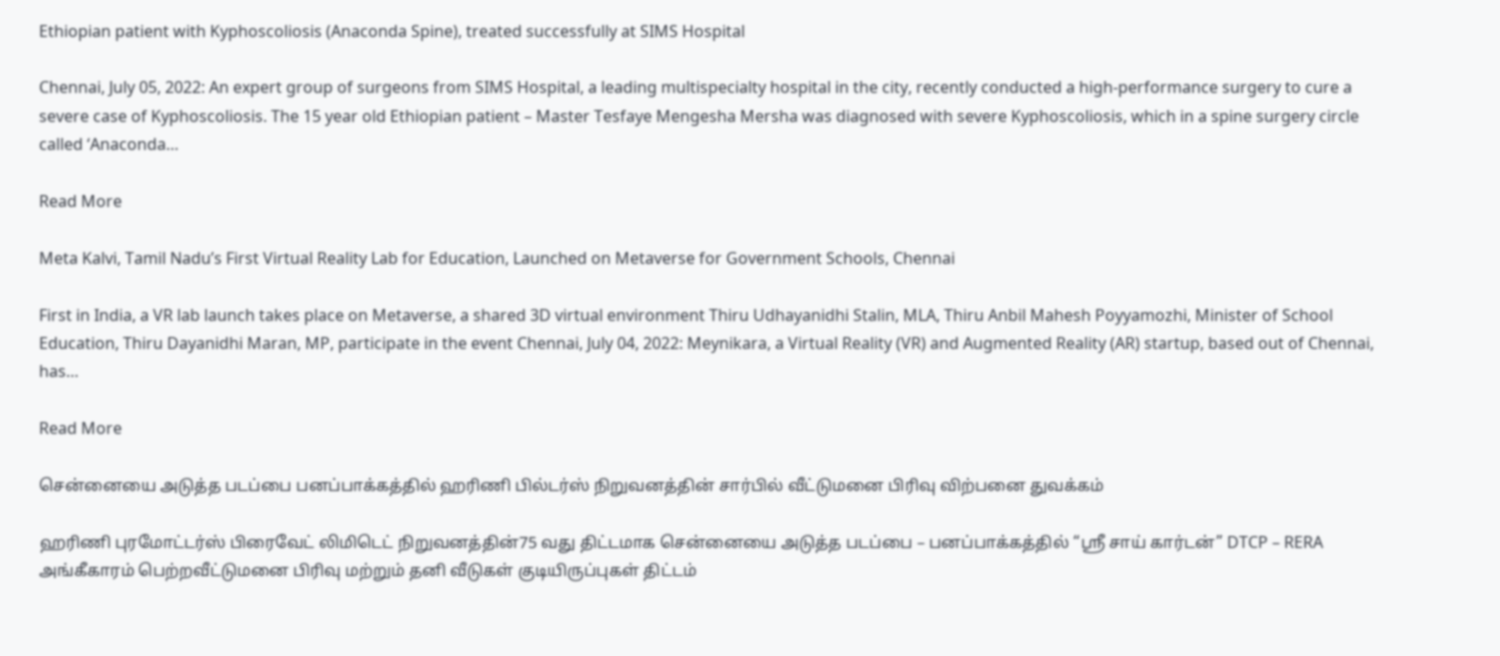Ethiopian patient with Kyphoscoliosis (Anaconda Spine), treated successfully at SIMS Hospital

Chennai, July 05, 2022: An expert group of surgeons from SIMS Hospital, a leading multispecialty hospital in the city, recently conducted a high-performance surgery to cure a severe case of Kyphoscoliosis. The 15 year old Ethiopian patient – Master Tesfaye Mengesha Mersha was diagnosed with severe Kyphoscoliosis, which in a spine surgery circle called ‘Anaconda…

Read More

Meta Kalvi, Tamil Nadu’s First Virtual Reality Lab for Education, Launched on Metaverse for Government Schools, Chennai

First in India, a VR lab launch takes place on Metaverse, a shared 3D virtual environment Thiru Udhayanidhi Stalin, MLA, Thiru Anbil Mahesh Poyyamozhi, Minister of School Education, Thiru Dayanidhi Maran, MP, participate in the event Chennai, July 04, 2022: Meynikara, a Virtual Reality (VR) and Augmented Reality (AR) startup, based out of Chennai, has…

Read More

சென்னையை அடுத்த படப்பை பனப்பாக்கத்தில் ஹரிணி பில்டர்ஸ் நிறுவனத்தின் சார்பில் வீட்டுமனை பிரிவு விற்பனை துவக்கம்

ஹரிணி புரமோட்டர்ஸ் பிரைவேட் லிமிடெட் நிறுவனத்தின்75 வது திட்டமாக சென்னையை அடுத்த படப்பை – பனப்பாக்கத்தில் “ஸ்ரீ சாய் கார்டன்” DTCP – RERA அங்கீகாரம் பெற்றவீட்டுமனை பிரிவு மற்றும் தனி வீடுகள் குடியிருப்புகள் திட்டம்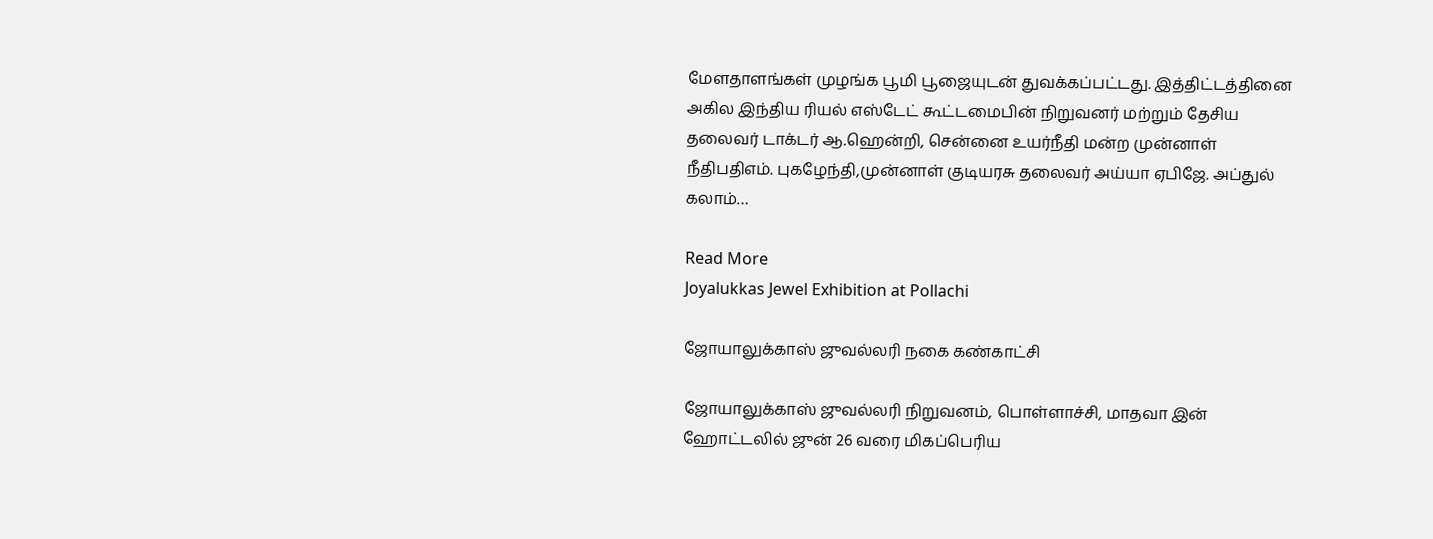மேளதாளங்கள் முழங்க பூமி பூஜையுடன் துவக்கப்பட்டது. இத்திட்டத்தினை அகில இந்திய ரியல் எஸ்டேட் கூட்டமைபின் நிறுவனர் மற்றும் தேசிய தலைவர் டாக்டர் ஆ.ஹென்றி, சென்னை உயர்நீதி மன்ற முன்னாள் நீதிபதிஎம். புகழேந்தி,முன்னாள் குடியரசு தலைவர் அய்யா ஏபிஜே. அப்துல் கலாம்…

Read More
Joyalukkas Jewel Exhibition at Pollachi

ஜோயாலுக்காஸ் ஜுவல்லரி நகை கண்காட்சி

ஜோயாலுக்காஸ் ஜுவல்லரி நிறுவனம், பொள்ளாச்சி, மாதவா இன் ஹோட்டலில் ஜுன் 26 வரை மிகப்பெரிய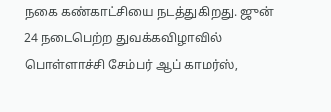நகை கண்காட்சியை நடத்துகிறது. ஜுன் 24 நடைபெற்ற துவக்கவிழாவில் பொள்ளாச்சி சேம்பர் ஆப் காமர்ஸ்,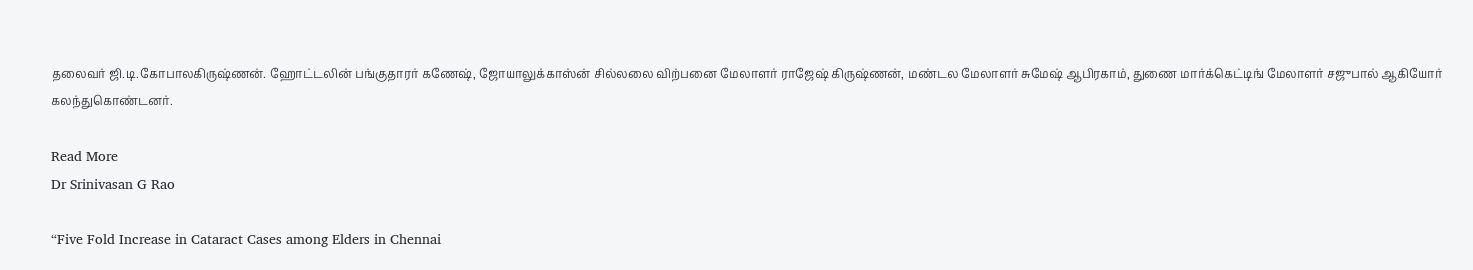தலைவர் ஜி.டி.கோபாலகிருஷ்ணன். ஹோட்டலின் பங்குதாரர் கணேஷ், ஜோயாலுக்காஸ்ன் சில்லலை விற்பனை மேலாளர் ராஜேஷ் கிருஷ்ணன், மண்டல மேலாளர் சுமேஷ் ஆபிரகாம், துணை மார்க்கெட்டிங் மேலாளர் சஜுபால் ஆகியோர் கலந்துகொண்டனர்.

Read More
Dr Srinivasan G Rao

“Five Fold Increase in Cataract Cases among Elders in Chennai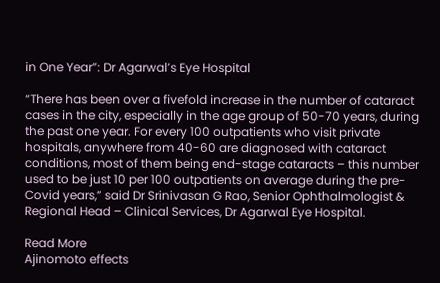in One Year”: Dr Agarwal’s Eye Hospital

“There has been over a fivefold increase in the number of cataract cases in the city, especially in the age group of 50-70 years, during the past one year. For every 100 outpatients who visit private hospitals, anywhere from 40-60 are diagnosed with cataract conditions, most of them being end-stage cataracts – this number used to be just 10 per 100 outpatients on average during the pre-Covid years,” said Dr Srinivasan G Rao, Senior Ophthalmologist & Regional Head – Clinical Services, Dr Agarwal Eye Hospital.

Read More
Ajinomoto effects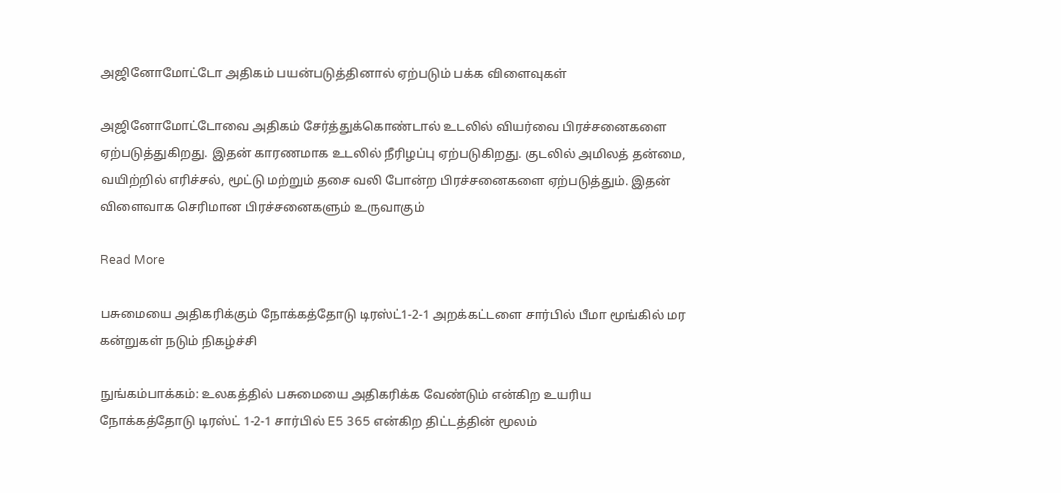அஜினோமோட்டோ அதிகம் பயன்படுத்தினால் ஏற்படும் பக்க விளைவுகள்

அஜினோமோட்டோவை அதிகம் சேர்த்துக்கொண்டால் உடலில் வியர்வை பிரச்சனைகளை ஏற்படுத்துகிறது. இதன் காரணமாக உடலில் நீரிழப்பு ஏற்படுகிறது. குடலில் அமிலத் தன்மை, வயிற்றில் எரிச்சல், மூட்டு மற்றும் தசை வலி போன்ற பிரச்சனைகளை ஏற்படுத்தும். இதன் விளைவாக செரிமான பிரச்சனைகளும் உருவாகும்

Read More

பசுமையை அதிகரிக்கும் நோக்கத்தோடு டிரஸ்ட்1-2-1 அறக்கட்டளை சார்பில் பீமா மூங்கில் மர கன்றுகள் நடும் நிகழ்ச்சி

நுங்கம்பாக்கம்: உலகத்தில் பசுமையை அதிகரிக்க வேண்டும் என்கிற உயரிய நோக்கத்தோடு டிரஸ்ட் 1-2-1 சார்பில் E5 365 என்கிற திட்டத்தின் மூலம்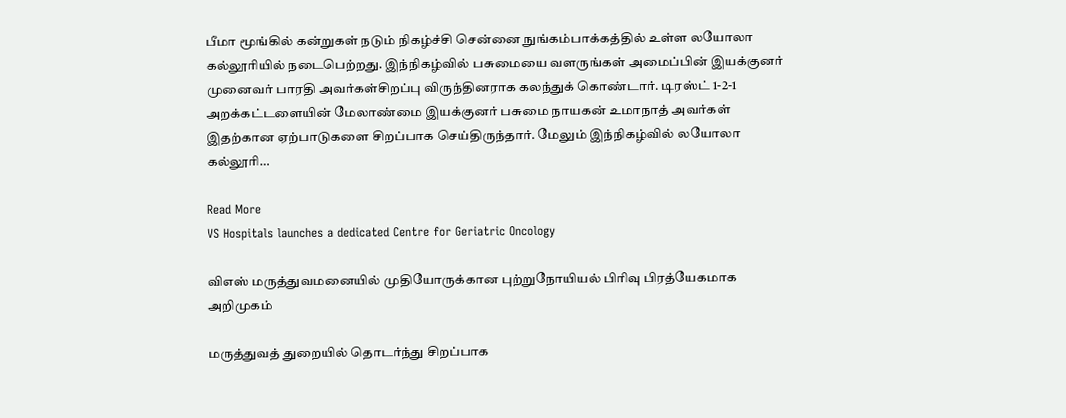பீமா மூங்கில் கன்றுகள் நடும் நிகழ்ச்சி சென்னை நுங்கம்பாக்கத்தில் உள்ள லயோலா கல்லூரியில் நடைபெற்றது. இந்நிகழ்வில் பசுமையை வளருங்கள் அமைப்பின் இயக்குனர் முனைவர் பாரதி அவர்கள்சிறப்பு விருந்தினராக கலந்துக் கொண்டார். டிரஸ்ட் 1-2-1 அறக்கட்டளையின் மேலாண்மை இயக்குனர் பசுமை நாயகன் உமாநாத் அவர்கள் இதற்கான ஏற்பாடுகளை சிறப்பாக செய்திருந்தார். மேலும் இந்நிகழ்வில் லயோலா கல்லூரி…

Read More
VS Hospitals launches a dedicated Centre for Geriatric Oncology

விஎஸ் மருத்துவமனையில் முதியோருக்கான புற்றுநோயியல் பிரிவு பிரத்யேகமாக அறிமுகம்

மருத்துவத் துறையில் தொடர்ந்து சிறப்பாக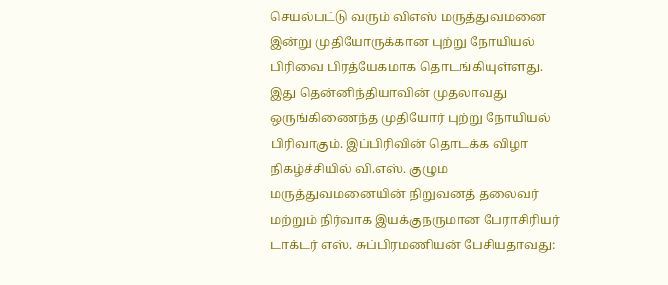செயல்பட்டு வரும் விஎஸ் மருத்துவமனை இன்று முதியோருக்கான புற்று நோயியல் பிரிவை பிரத்யேகமாக தொடங்கியுள்ளது. இது தென்னிந்தியாவின் முதலாவது ஒருங்கிணைந்த முதியோர் புற்று நோயியல் பிரிவாகும். இப்பிரிவின் தொடக்க விழா நிகழ்ச்சியில் வி.எஸ். குழும மருத்துவமனையின் நிறுவனத் தலைவர் மற்றும் நிர்வாக இயக்குநருமான பேராசிரியர் டாக்டர் எஸ். சுப்பிரமணியன் பேசியதாவது: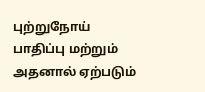புற்றுநோய் பாதிப்பு மற்றும் அதனால் ஏற்படும்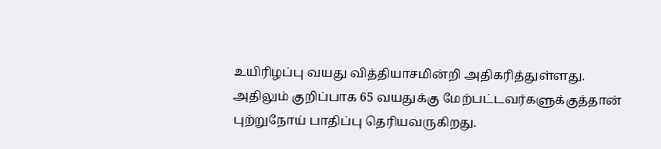உயிரிழப்பு வயது வித்தியாசமின்றி அதிகரித்துள்ளது. அதிலும் குறிப்பாக 65 வயதுக்கு மேற்பட்டவர்களுக்குத்தான் புற்றுநோய் பாதிப்பு தெரியவருகிறது.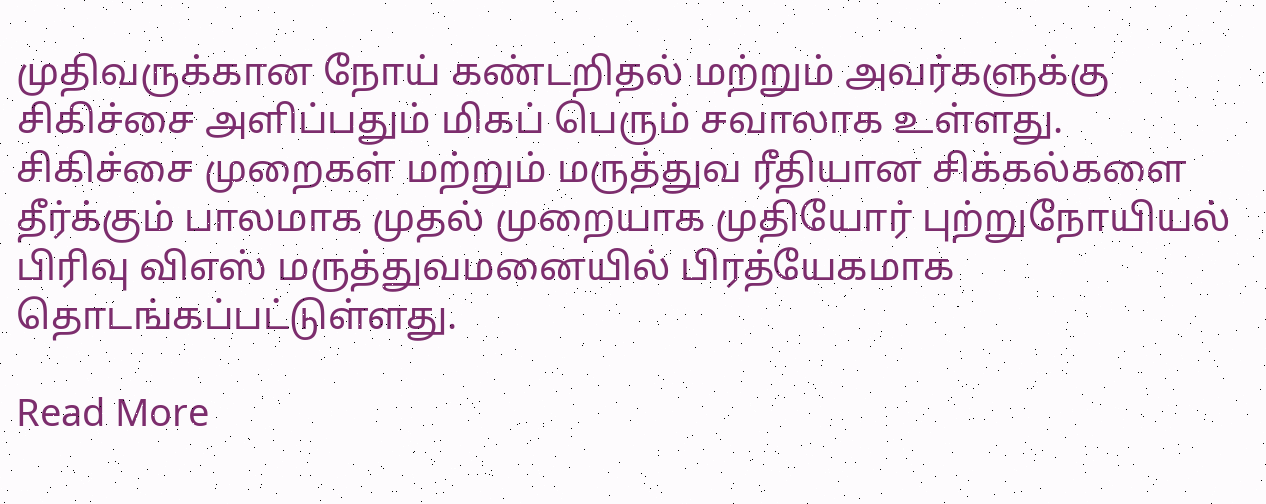முதிவருக்கான நோய் கண்டறிதல் மற்றும் அவர்களுக்கு சிகிச்சை அளிப்பதும் மிகப் பெரும் சவாலாக உள்ளது. சிகிச்சை முறைகள் மற்றும் மருத்துவ ரீதியான சிக்கல்களை தீர்க்கும் பாலமாக முதல் முறையாக முதியோர் புற்றுநோயியல் பிரிவு விஎஸ் மருத்துவமனையில் பிரத்யேகமாக தொடங்கப்பட்டுள்ளது.

Read More